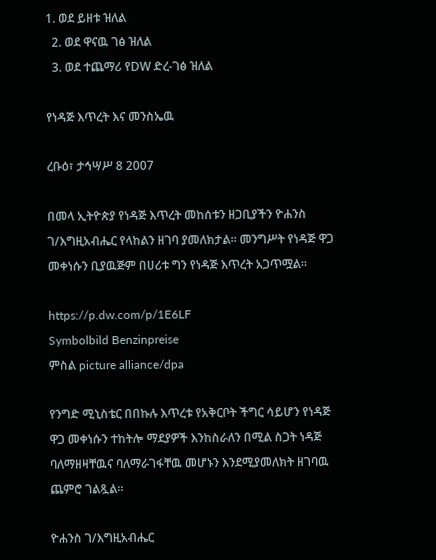1. ወደ ይዘቱ ዝለል
  2. ወደ ዋናዉ ገፅ ዝለል
  3. ወደ ተጨማሪ የDW ድረ-ገፅ ዝለል

የነዳጅ እጥረት እና መንስኤዉ

ረቡዕ፣ ታኅሣሥ 8 2007

በመላ ኢትዮጵያ የነዳጅ እጥረት መከሰቱን ዘጋቢያችን ዮሐንስ ገ/እግዚአብሔር የላከልን ዘገባ ያመለክታል። መንግሥት የነዳጅ ዋጋ መቀነሱን ቢያዉጅም በሀሪቱ ግን የነዳጅ እጥረት አጋጥሟል።

https://p.dw.com/p/1E6LF
Symbolbild Benzinpreise
ምስል picture alliance/dpa

የንግድ ሚኒስቴር በበኩሉ እጥረቱ የአቅርቦት ችግር ሳይሆን የነዳጅ ዋጋ መቀነሱን ተከትሎ ማደያዎች እንከስራለን በሚል ስጋት ነዳጅ ባለማዘዛቸዉና ባለማራገፋቸዉ መሆኑን እንደሚያመለክት ዘገባዉ ጨምሮ ገልጿል።

ዮሐንስ ገ/እግዚአብሔር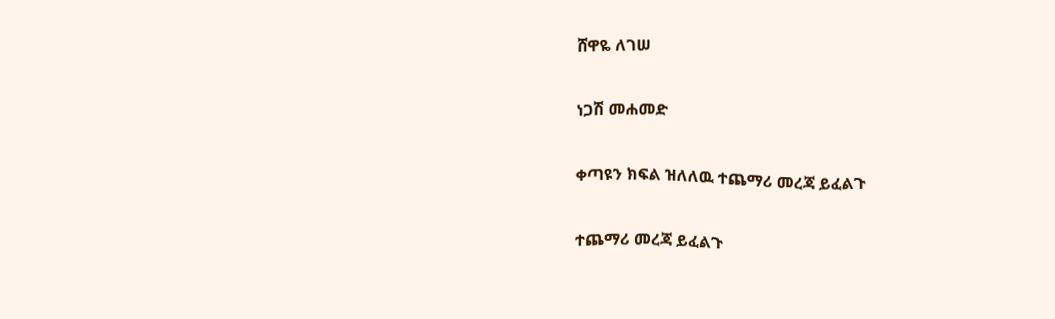ሸዋዬ ለገሠ

ነጋሽ መሐመድ

ቀጣዩን ክፍል ዝለለዉ ተጨማሪ መረጃ ይፈልጉ

ተጨማሪ መረጃ ይፈልጉ